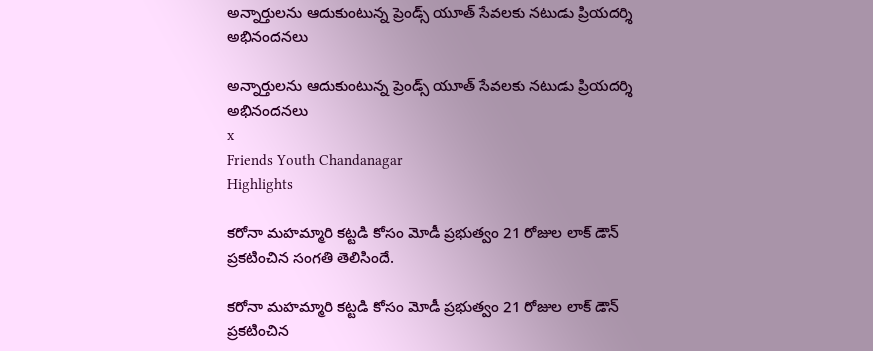అన్నార్తులను ఆదుకుంటున్న ప్రెండ్స్ యూత్ సేవలకు నటుడు ప్రియదర్శి అభినందనలు

అన్నార్తులను ఆదుకుంటున్న ప్రెండ్స్ యూత్ సేవలకు నటుడు ప్రియదర్శి అభినందనలు
x
Friends Youth Chandanagar
Highlights

కరోనా మహమ్మారి కట్టడి కోసం మోడీ ప్రభుత్వం 21 రోజుల లాక్ డౌన్ ప్రకటించిన సంగతి తెలిసిందే.

కరోనా మహమ్మారి కట్టడి కోసం మోడీ ప్రభుత్వం 21 రోజుల లాక్ డౌన్ ప్రకటించిన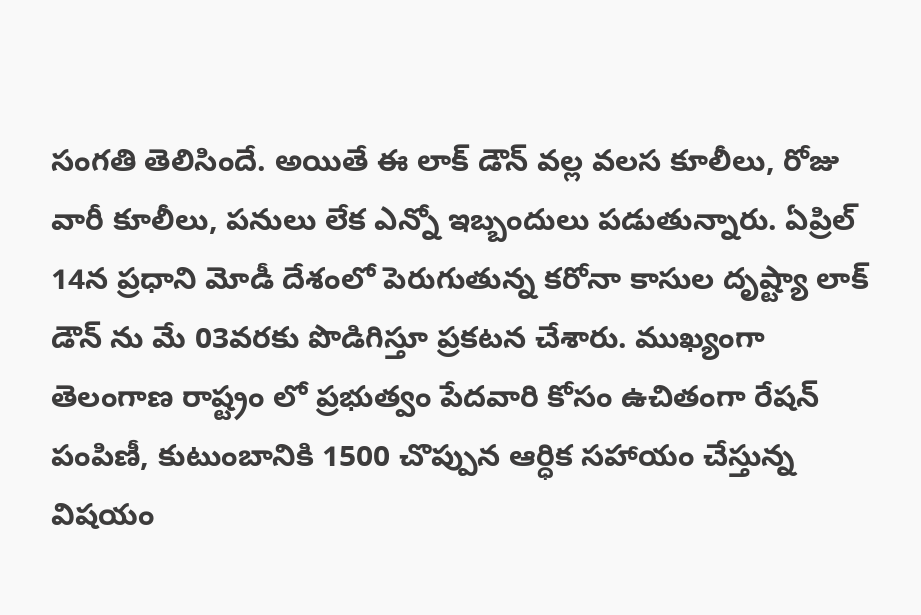సంగతి తెలిసిందే. అయితే ఈ లాక్ డౌన్ వల్ల వలస కూలీలు, రోజు వారీ కూలీలు, పనులు లేక ఎన్నో ఇబ్బందులు పడుతున్నారు. ఏప్రిల్ 14న ప్రధాని మోడీ దేశంలో పెరుగుతున్న కరోనా కాసుల దృష్ట్యా లాక్ డౌన్ ను మే 03వరకు పొడిగిస్తూ ప్రకటన చేశారు. ముఖ్యంగా తెలంగాణ రాష్ట్రం లో ప్రభుత్వం పేదవారి కోసం ఉచితంగా రేషన్ పంపిణీ, కుటుంబానికి 1500 చొప్పున ఆర్ధిక సహాయం చేస్తున్న విషయం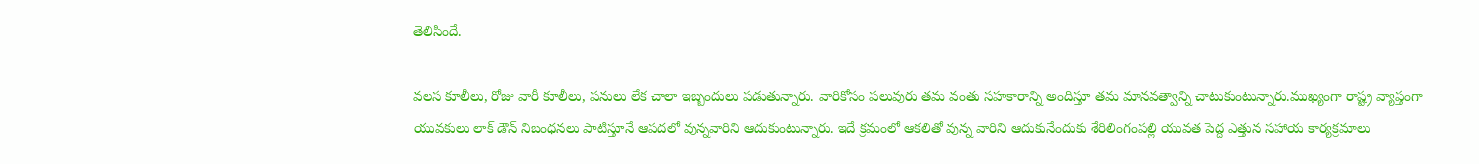తెలిసిందే.

వలస కూలీలు, రోజు వారీ కూలీలు, పనులు లేక చాలా ఇబ్బందులు పడుతున్నారు. వారికోసం పలువురు తమ వంతు సహకారాన్ని అందిస్తూ తమ మానవత్వాన్ని చాటుకుంటున్నారు.ముఖ్యంగా రాష్ట్ర వ్యాప్తంగా యువకులు లాక్ డౌన్ నిబంధనలు పాటిస్తూనే ఆపదలో వున్నవారిని ఆదుకుంటున్నారు. ఇదే క్రమంలో ఆకలితో వున్న వారిని ఆదుకునేందుకు శేరిలింగంపల్లి యువత పెద్ద ఎత్తున సహాయ కార్యక్రమాలు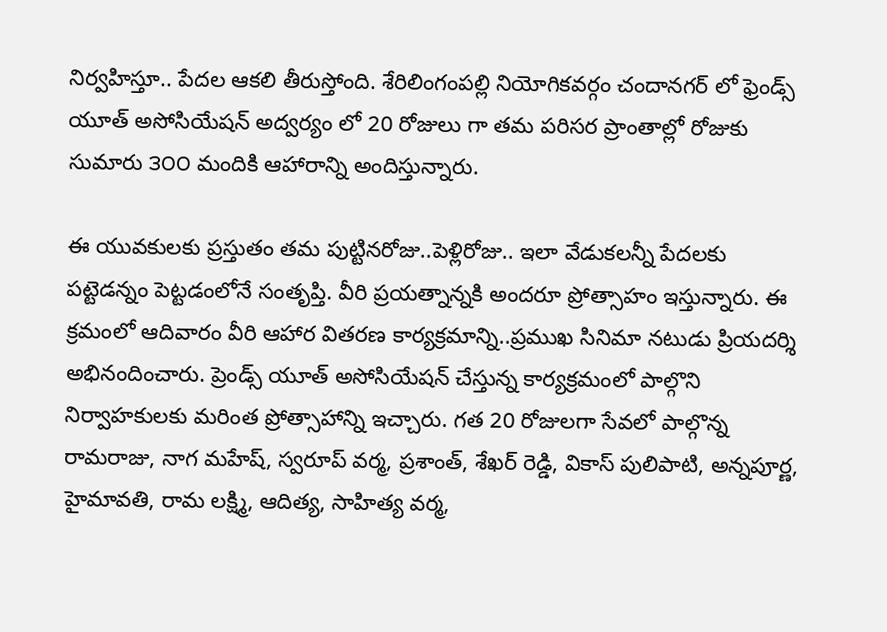నిర్వహిస్తూ.. పేదల ఆకలి తీరుస్తోంది. శేరిలింగంపల్లి నియోగికవర్గం చందానగర్ లో ఫ్రెండ్స్ యూత్ అసోసియేషన్ అద్వర్యం లో 20 రోజులు గా తమ పరిసర ప్రాంతాల్లో రోజుకు సుమారు ౩౦౦ మందికి ఆహారాన్ని అందిస్తున్నారు.

ఈ యువకులకు ప్రస్తుతం తమ పుట్టినరోజు..పెళ్లిరోజు.. ఇలా వేడుకలన్నీ పేదలకు పట్టెడన్నం పెట్టడంలోనే సంతృప్తి. వీరి ప్రయత్నాన్నకి అందరూ ప్రోత్సాహం ఇస్తున్నారు. ఈ క్రమంలో ఆదివారం వీరి ఆహార వితరణ కార్యక్రమాన్ని..ప్రముఖ సినిమా నటుడు ప్రియదర్శి అభినందించారు. ప్రెండ్స్ యూత్ అసోసియేషన్ చేస్తున్న కార్యక్రమంలో పాల్గొని నిర్వాహకులకు మరింత ప్రోత్సాహాన్ని ఇచ్చారు. గత 20 రోజులగా సేవలో పాల్గొన్న రామరాజు, నాగ మహేష్, స్వరూప్ వర్మ, ప్రశాంత్, శేఖర్ రెడ్డి, వికాస్ పులిపాటి, అన్నపూర్ణ, హైమావతి, రామ లక్ష్మి, ఆదిత్య, సాహిత్య వర్మ,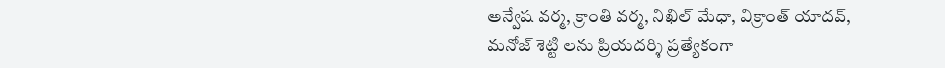అన్వేష వర్మ, క్రాంతి వర్మ, నిఖిల్ మేధా, విక్రాంత్ యాదవ్, మనోజ్ శెట్టి లను ప్రియదర్శి ప్రత్యేకంగా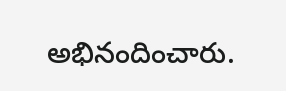అభినందించారు.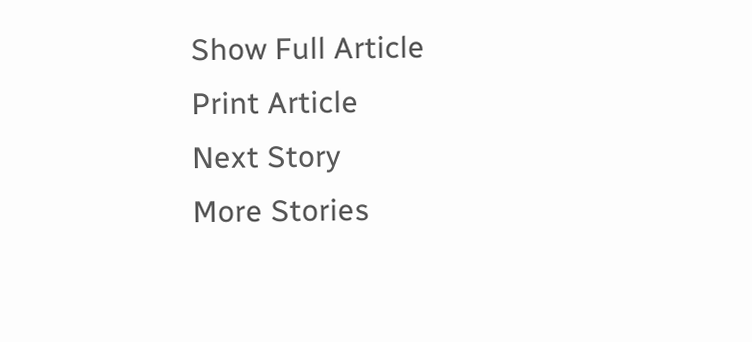Show Full Article
Print Article
Next Story
More Stories